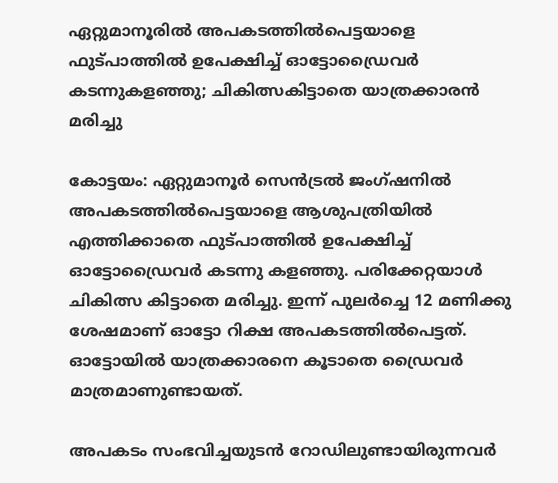ഏറ്റുമാനൂരില്‍ അപകടത്തില്‍പെട്ടയാളെ ഫുട്പാത്തില്‍ ഉപേക്ഷിച്ച് ഓട്ടോഡ്രൈവര്‍ കടന്നുകളഞ്ഞു; ചികിത്സകിട്ടാതെ യാത്രക്കാരന്‍ മരിച്ചു

കോട്ടയം: ഏറ്റുമാനൂര്‍ സെന്‍ട്രല്‍ ജംഗ്ഷനില്‍ അപകടത്തില്‍പെട്ടയാളെ ആശുപത്രിയില്‍ എത്തിക്കാതെ ഫുട്പാത്തില്‍ ഉപേക്ഷിച്ച് ഓട്ടോഡ്രൈവര്‍ കടന്നു കളഞ്ഞു. പരിക്കേറ്റയാള്‍ ചികിത്സ കിട്ടാതെ മരിച്ചു. ഇന്ന് പുലര്‍ച്ചെ 12 മണിക്കു ശേഷമാണ് ഓട്ടോ റിക്ഷ അപകടത്തില്‍പെട്ടത്. ഓട്ടോയില്‍ യാത്രക്കാരനെ കൂടാതെ ഡ്രൈവര്‍ മാത്രമാണുണ്ടായത്.

അപകടം സംഭവിച്ചയുടന്‍ റോഡിലുണ്ടായിരുന്നവര്‍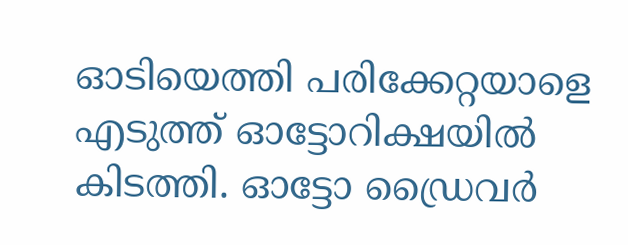ഓടിയെത്തി പരിക്കേറ്റയാളെ എടുത്ത് ഓട്ടോറിക്ഷയില്‍ കിടത്തി. ഓട്ടോ ഡ്രൈവര്‍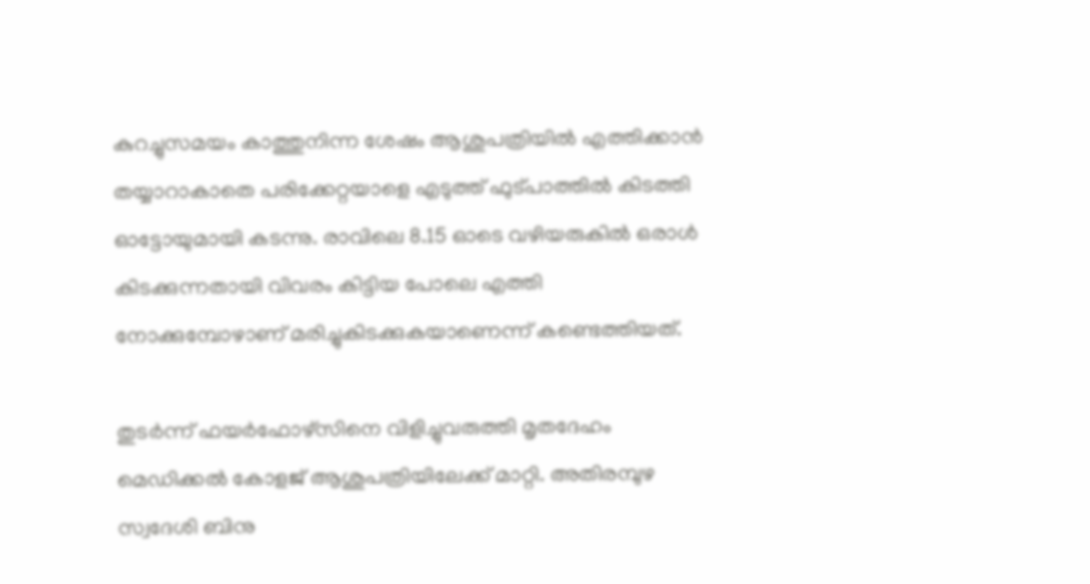കുറച്ചുസമയം കാത്തുനിന്ന ശേഷം ആശുപത്രിയില്‍ എത്തിക്കാന്‍ തയ്യാറാകാതെ പരിക്കേറ്റയാളെ എടുത്ത് ഫുട്പാത്തില്‍ കിടത്തി ഓട്ടോയുമായി കടന്നു. രാവിലെ 8.15 ഓടെ വഴിയരുകില്‍ ഒരാള്‍ കിടക്കുന്നതായി വിവരം കിട്ടിയ പോലെ എത്തി നോക്കുമ്പോഴാണ് മരിച്ചുകിടക്കുകയാണെന്ന് കണ്ടെത്തിയത്.

തുടര്‍ന്ന് ഫയര്‍ഫോഴ്സിനെ വിളിച്ചുവരുത്തി മൃതദേഹം മെഡിക്കല്‍ കോളജ് ആശുപത്രിയിലേക്ക് മാറ്റി. അതിരമ്പുഴ സ്വദേശി ബിനു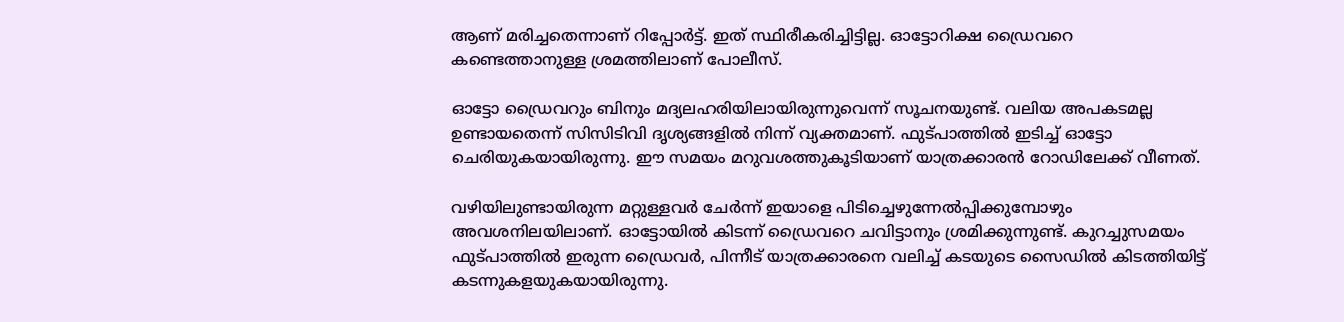ആണ് മരിച്ചതെന്നാണ് റിപ്പോര്‍ട്ട്. ഇത് സ്ഥിരീകരിച്ചിട്ടില്ല. ഓട്ടോറിക്ഷ ഡ്രൈവറെ കണ്ടെത്താനുള്ള ശ്രമത്തിലാണ് പോലീസ്.

ഓട്ടോ ഡ്രൈവറും ബിനും മദ്യലഹരിയിലായിരുന്നുവെന്ന് സൂചനയുണ്ട്. വലിയ അപകടമല്ല ഉണ്ടായതെന്ന് സിസിടിവി ദൃശ്യങ്ങളില്‍ നിന്ന് വ്യക്തമാണ്. ഫുട്പാത്തില്‍ ഇടിച്ച് ഓട്ടോ ചെരിയുകയായിരുന്നു. ഈ സമയം മറുവശത്തുകൂടിയാണ് യാത്രക്കാരന്‍ റോഡിലേക്ക് വീണത്.

വഴിയിലുണ്ടായിരുന്ന മറ്റുള്ളവര്‍ ചേര്‍ന്ന് ഇയാളെ പിടിച്ചെഴുന്നേല്‍പ്പിക്കുമ്പോഴും അവശനിലയിലാണ്. ഓട്ടോയില്‍ കിടന്ന് ഡ്രൈവറെ ചവിട്ടാനും ശ്രമിക്കുന്നുണ്ട്. കുറച്ചുസമയം ഫുട്പാത്തില്‍ ഇരുന്ന ഡ്രൈവര്‍, പിന്നീട് യാത്രക്കാരനെ വലിച്ച് കടയുടെ സൈഡില്‍ കിടത്തിയിട്ട് കടന്നുകളയുകയായിരുന്നു.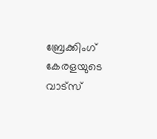ബ്രേക്കിംഗ് കേരളയുടെ വാട്സ്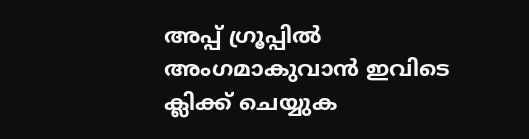അപ്പ് ഗ്രൂപ്പിൽ അംഗമാകുവാൻ ഇവിടെ ക്ലിക്ക് ചെയ്യുക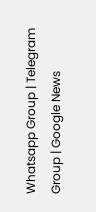Whatsapp Group | Telegram Group | Google News